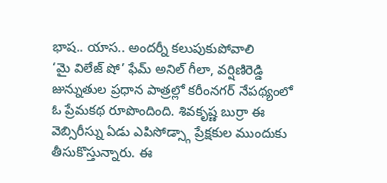భాష.. యాస.. అందర్నీ కలుపుకుపోవాలి
‘మై విలేజ్ షో’ ఫేమ్ అనిల్ గీలా, వర్షిణిరెడ్డి జున్నుతుల ప్రధాన పాత్రల్లో కరీంనగర్ నేపథ్యంలో ఓ ప్రేమకథ రూపొందింది. శివకృష్ణ బుర్రా ఈ వెబ్సిరీస్ను ఏడు ఎపిసోడ్స్గా ప్రేక్షకుల ముందుకు తీసుకొస్తున్నారు. ఈ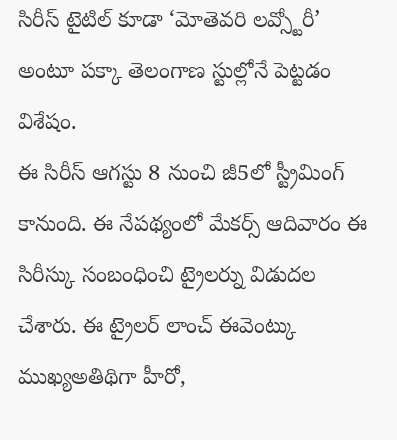సిరీస్ టైటిల్ కూడా ‘మోతెవరి లవ్స్టోరీ’ అంటూ పక్కా తెలంగాణ స్టుల్లోనే పెట్టడం విశేషం.
ఈ సిరీస్ ఆగస్టు 8 నుంచి జీ5లో స్ట్రీమింగ్ కానుంది. ఈ నేపథ్యంలో మేకర్స్ ఆదివారం ఈ సిరీస్కు సంబంధించి ట్రైలర్ను విడుదల చేశారు. ఈ ట్రైలర్ లాంచ్ ఈవెంట్కు ముఖ్యఅతిథిగా హీరో,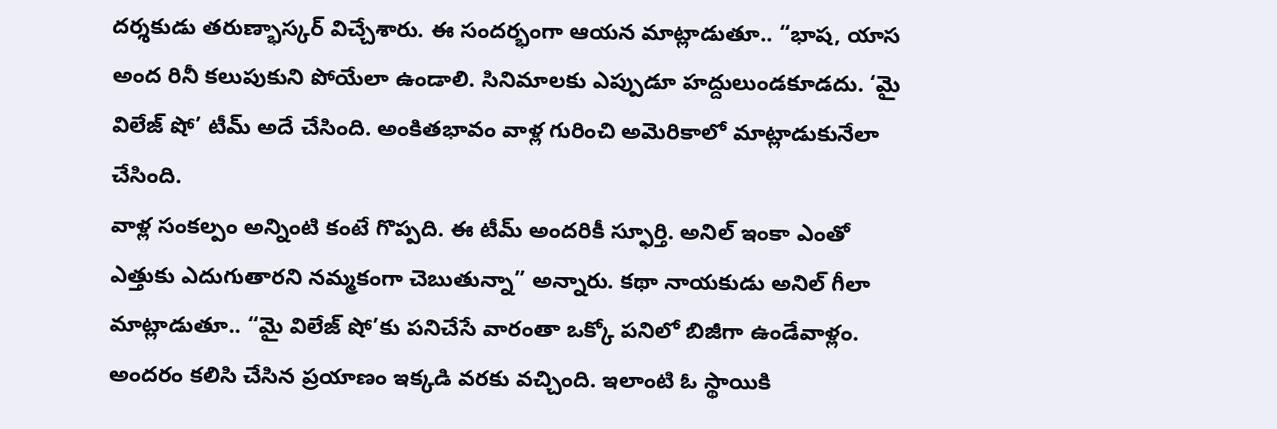దర్శకుడు తరుణ్భాస్కర్ విచ్చేశారు. ఈ సందర్భంగా ఆయన మాట్లాడుతూ.. “భాష, యాస అంద రినీ కలుపుకుని పోయేలా ఉండాలి. సినిమాలకు ఎప్పుడూ హద్దులుండకూడదు. ‘మై విలేజ్ షో’ టీమ్ అదే చేసింది. అంకితభావం వాళ్ల గురించి అమెరికాలో మాట్లాడుకునేలా చేసింది.
వాళ్ల సంకల్పం అన్నింటి కంటే గొప్పది. ఈ టీమ్ అందరికీ స్ఫూర్తి. అనిల్ ఇంకా ఎంతో ఎత్తుకు ఎదుగుతారని నమ్మకంగా చెబుతున్నా” అన్నారు. కథా నాయకుడు అనిల్ గీలా మాట్లాడుతూ.. “మై విలేజ్ షో’కు పనిచేసే వారంతా ఒక్కో పనిలో బిజీగా ఉండేవాళ్లం. అందరం కలిసి చేసిన ప్రయాణం ఇక్కడి వరకు వచ్చింది. ఇలాంటి ఓ స్థాయికి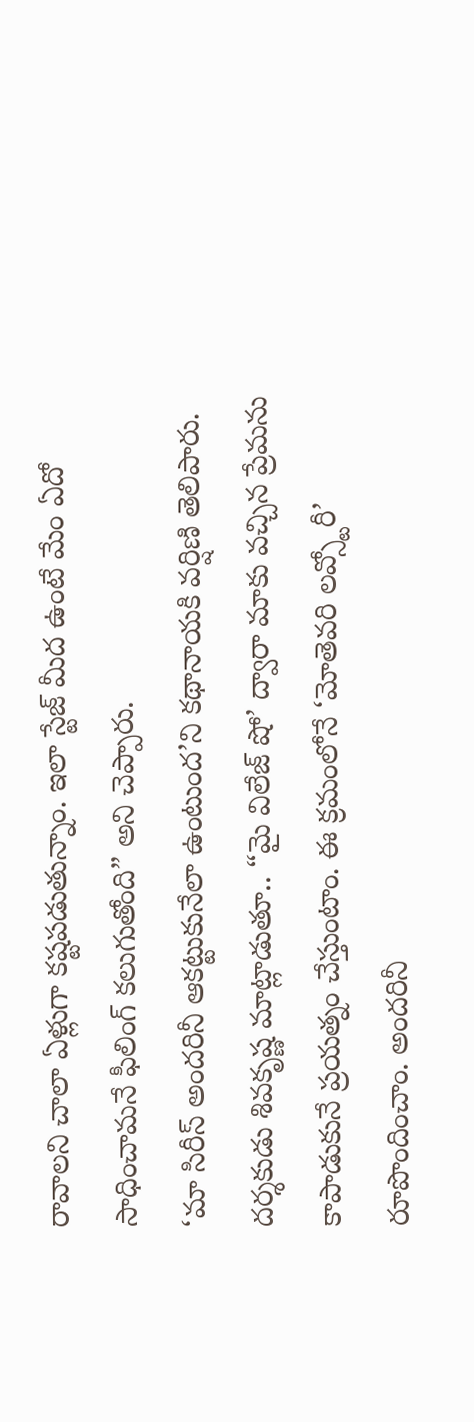రావాలని చాలా ఏళ్లుగా కష్టపడుతున్నాం. ఇలా స్టేజ్ మీద ఉంటే మేం ఏదో సాధించామనే ఫీలింగ్ కలుగుతోంది” అని చెప్పారు.
‘మా సిరీస్ అందరినీ ఆకట్టుకునేలా ఉంటుంద’ని కథానాయకి వర్షిణి తెలిపారు. దర్శకుడు శివకృష్ణ మాట్లాడుతూ.. “మై విలేజ్ షో’ ద్వారా మాకు వచ్చిన ప్రేమను కాపాడుకునే ప్రయత్నం చేస్తుంటాం. ఈ క్రమంలోనే ‘మోతెవరి లవ్స్టోరీ’ రూపొందించాం. అందరినీ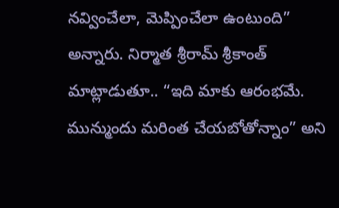నవ్వించేలా, మెప్పించేలా ఉంటుంది” అన్నారు. నిర్మాత శ్రీరామ్ శ్రీకాంత్ మాట్లాడుతూ.. “ఇది మాకు ఆరంభమే. మున్ముందు మరింత చేయబోతోన్నాం” అని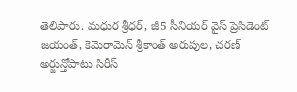తెలిపారు. మధుర శ్రీధర్, జీ5 సీనియర్ వైస్ ప్రెసిడెంట్ జయంత్, కెమెరామెన్ శ్రీకాంత్ అరుపుల, చరణ్ అర్జున్తోపాటు సిరీస్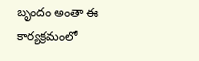బృందం అంతా ఈ కార్యక్రమంలో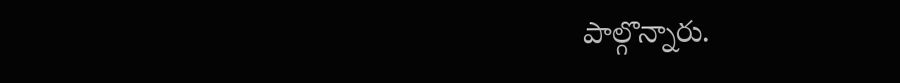పాల్గొన్నారు.